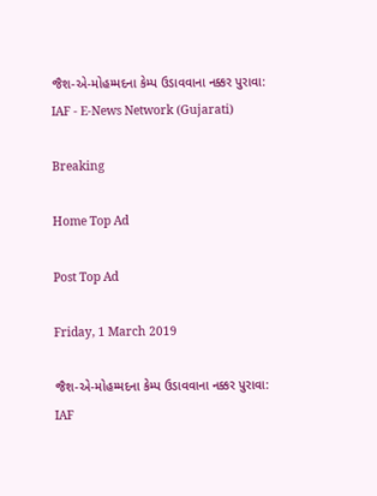જૈશ-એ-મોહમ્મદના કેમ્પ ઉડાવવાના નક્કર પુરાવા: IAF - E-News Network (Gujarati)

Breaking

Home Top Ad

Post Top Ad

Friday, 1 March 2019

જૈશ-એ-મોહમ્મદના કેમ્પ ઉડાવવાના નક્કર પુરાવા: IAF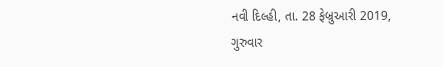નવી દિલ્હી, તા. 28 ફેબ્રુઆરી 2019, ગુરુવાર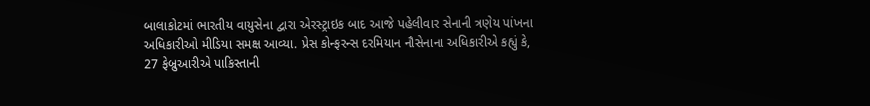બાલાકોટમાં ભારતીય વાયુસેના દ્વારા એરસ્ટ્રાઇક બાદ આજે પહેલીવાર સેનાની ત્રણેય પાંખના અધિકારીઓ મીડિયા સમક્ષ આવ્યા. પ્રેસ કોન્ફરન્સ દરમિયાન નૌસેનાના અધિકારીએ કહ્યું કે, 27 ફેબ્રુઆરીએ પાકિસ્તાની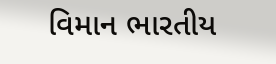વિમાન ભારતીય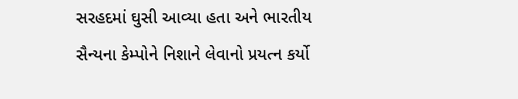સરહદમાં ઘુસી આવ્યા હતા અને ભારતીય સૈન્યના કેમ્પોને નિશાને લેવાનો પ્રયત્ન કર્યો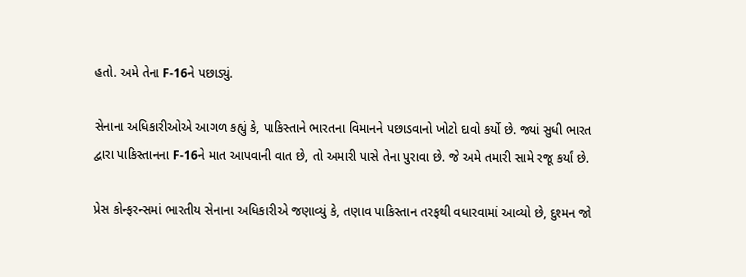હતો. અમે તેના F-16ને પછાડ્યું.

સેનાના અધિકારીઓએ આગળ કહ્યું કે, પાકિસ્તાને ભારતના વિમાનને પછાડવાનો ખોટો દાવો કર્યો છે. જ્યાં સુધી ભારત દ્વારા પાકિસ્તાનના F-16ને માત આપવાની વાત છે, તો અમારી પાસે તેના પુરાવા છે. જે અમે તમારી સામે રજૂ કર્યાં છે.

પ્રેસ કોન્ફરન્સમાં ભારતીય સેનાના અધિકારીએ જણાવ્યું કે, તણાવ પાકિસ્તાન તરફથી વધારવામાં આવ્યો છે, દુશ્મન જો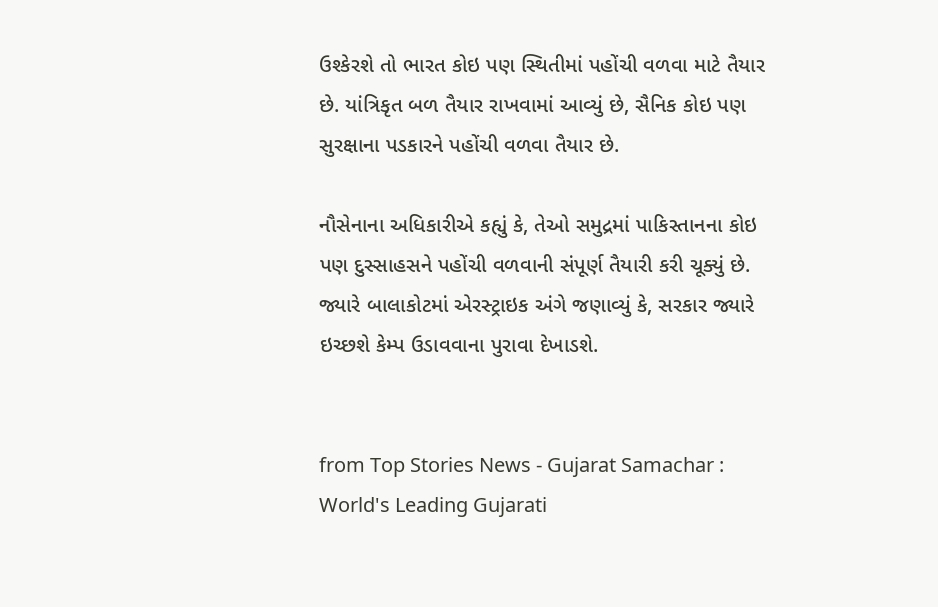ઉશ્કેરશે તો ભારત કોઇ પણ સ્થિતીમાં પહોંચી વળવા માટે તૈયાર છે. યાંત્રિકૃત બળ તૈયાર રાખવામાં આવ્યું છે, સૈનિક કોઇ પણ સુરક્ષાના પડકારને પહોંચી વળવા તૈયાર છે.

નૌસેનાના અધિકારીએ કહ્યું કે, તેઓ સમુદ્રમાં પાકિસ્તાનના કોઇ પણ દુસ્સાહસને પહોંચી વળવાની સંપૂર્ણ તૈયારી કરી ચૂક્યું છે. જ્યારે બાલાકોટમાં એરસ્ટ્રાઇક અંગે જણાવ્યું કે, સરકાર જ્યારે ઇચ્છશે કેમ્પ ઉડાવવાના પુરાવા દેખાડશે.


from Top Stories News - Gujarat Samachar : World's Leading Gujarati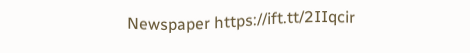Newspaper https://ift.tt/2IIqcir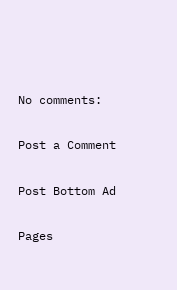No comments:

Post a Comment

Post Bottom Ad

Pages